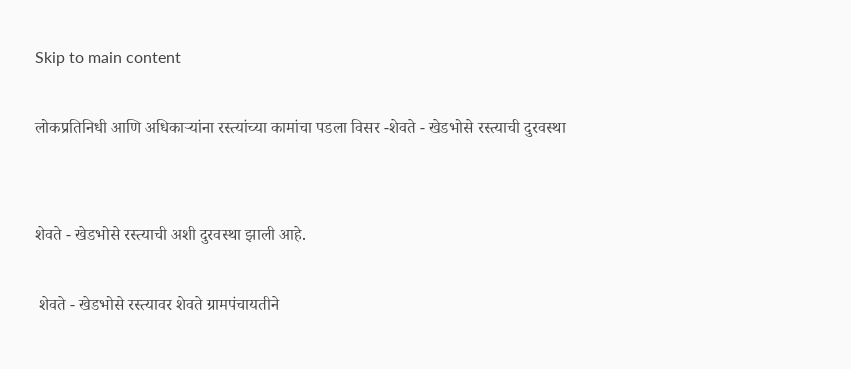Skip to main content

लोकप्रतिनिधी आणि अधिकाऱ्यांना रस्त्यांच्या कामांचा पडला विसर -शेवते - खेडभोसे रस्त्याची दुरवस्था


शेवते - खेडभोसे रस्त्याची अशी दुरवस्था झाली आहे.

 शेवते - खेडभोसे रस्त्यावर शेवते ग्रामपंचायतीने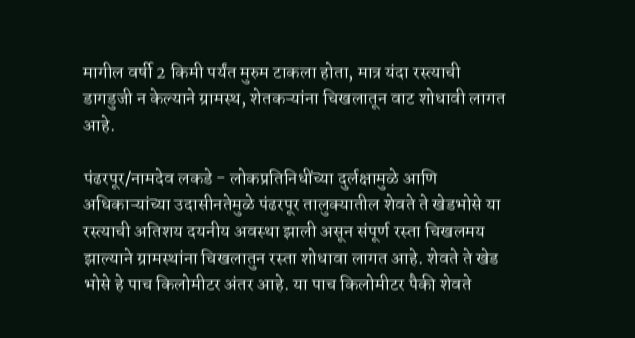मागील वर्षी 2 किमी पर्यंत मुरुम टाकला होता, मात्र यंदा रस्त्याची डागडुजी न केल्याने ग्रामस्थ, शेतकऱ्यांना चिखलातून वाट शोधावी लागत आहे.

पंढरपूर/नामदेव लकडे - लोकप्रतिनिधींच्या दुर्लक्षामुळे आणि अधिकाऱ्यांच्या उदासीनतेमुळे पंढरपूर तालुक्यातील शेवते ते खेडभोसे या रस्त्याची अतिशय दयनीय अवस्था झाली असून संपूर्ण रस्ता चिखलमय झाल्याने ग्रामस्थांना चिखलातुन रस्ता शोधावा लागत आहे. शेवते ते खेड भोसे हे पाच किलोमीटर अंतर आहे. या पाच किलोमीटर पैकी शेवते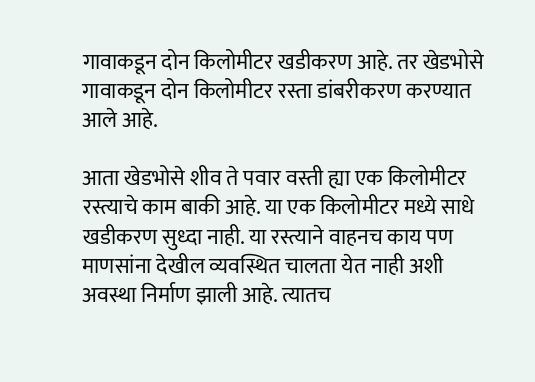गावाकडून दोन किलोमीटर खडीकरण आहे. तर खेडभोसे गावाकडून दोन किलोमीटर रस्ता डांबरीकरण करण्यात आले आहे.

आता खेडभोसे शीव ते पवार वस्ती ह्या एक किलोमीटर रस्त्याचे काम बाकी आहे. या एक किलोमीटर मध्ये साधे खडीकरण सुध्दा नाही. या रस्त्याने वाहनच काय पण माणसांना देखील व्यवस्थित चालता येत नाही अशी अवस्था निर्माण झाली आहे. त्यातच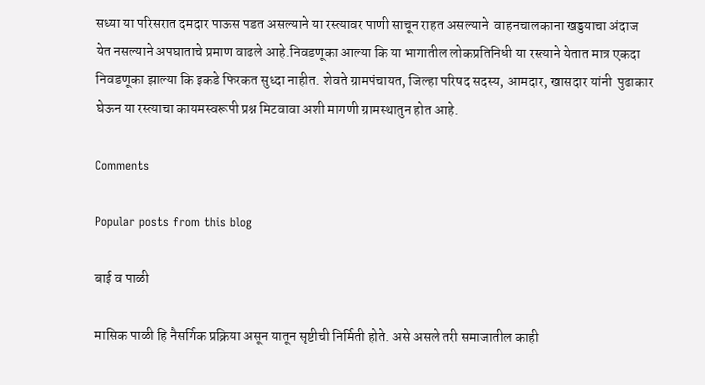सध्या या परिसरात दमदार पाऊस पडत असल्याने या रस्त्यावर पाणी साचून राहत असल्याने  वाहनचालकाना खड्डयाचा अंदाज येत नसल्याने अपघाताचे प्रमाण वाढले आहे.निवडणूका आल्या कि या भागातील लोकप्रतिनिधी या रस्त्याने येतात मात्र एकदा निवडणूका झाल्या कि इकडे फिरकत सुध्दा नाहीत. शेवते ग्रामपंचायत, जिल्हा परिषद सदस्य, आमदार, खासदार यांनी  पुढाकार घेऊन या रस्त्याचा कायमस्वरूपी प्रश्न मिटवावा अशी मागणी ग्रामस्थातुन होत आहे.

Comments

Popular posts from this blog

बाई व पाळी

मासिक पाळी हि नैसर्गिक प्रक्रिया असून यातून सृष्टीची निर्मिती होते. असे असले तरी समाजातील काही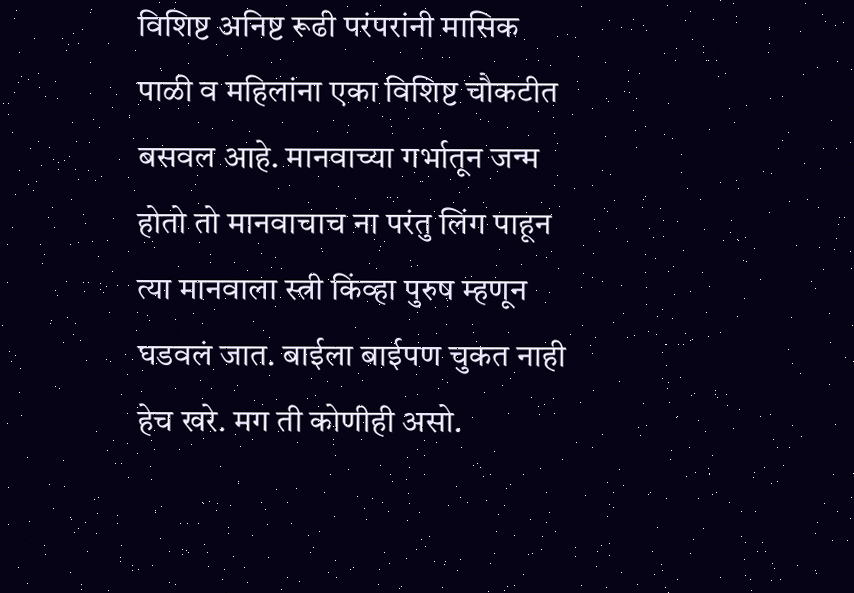विशिष्ट अनिष्ट रूढी परंपरांनी मासिक पाळी व महिलांना एका विशिष्ट चौकटीत बसवल आहे. मानवाच्या गर्भातून जन्म होतो तो मानवाचाच ना परंतु लिंग पाहून त्या मानवाला स्त्री किंव्हा पुरुष म्हणून घडवलं जात. बाईला बाईपण चुकत नाही हेच खरे. मग ती कोणीही असो.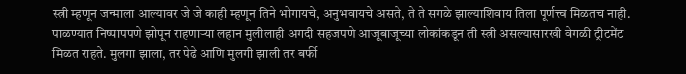स्त्री म्हणून जन्माला आल्यावर जे जे काही म्हणून तिने भोगायचे, अनुभवायचे असते, ते ते सगळे झाल्याशिवाय तिला पूर्णत्त्व मिळतच नाही. पाळण्यात निष्पापपणे झोपून राहणाऱ्या लहान मुलीलाही अगदी सहजपणे आजूबाजूच्या लोकांकडून ती स्त्री असल्यासारखी वेगळी ट्रीटमेंट मिळत राहते. मुलगा झाला, तर पेढे आणि मुलगी झाली तर बर्फी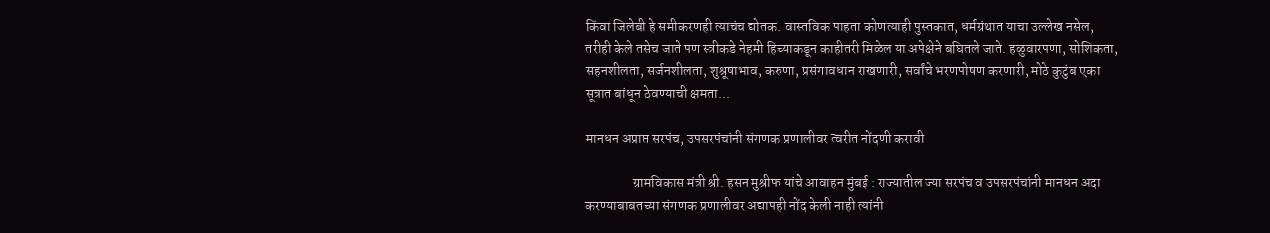किंवा जिलेबी हे समीकरणही त्याचंच द्योतक. वास्तविक पाहता कोणत्याही पुस्तकात, धर्मग्रंथात याचा उल्लेख नसेल, तरीही केले तसेच जाते पण स्त्रीकडे नेहमी हिच्याकडून काहीतरी मिळेल या अपेक्षेने बघितले जाते. हळुवारपणा, सोशिकता, सहनशीलता, सर्जनशीलता, शुश्रूषाभाव, करुणा, प्रसंगावधान राखणारी, सर्वांचे भरणपोषण करणारी, मोठे कुटुंब एका सूत्रात बांधून ठेवण्याची क्षमता...

मानधन अप्राप्त सरपंच, उपसरपंचांनी संगणक प्रणालीवर त्वरीत नोंदणी करावी

                 ग्रामविकास मंत्री श्री. हसन मुश्रीफ यांचे आवाहन मुंबई : राज्यातील ज्या सरपंच व उपसरपंचांनी मानधन अदा करण्याबाबतच्या संगणक प्रणालीवर अद्यापही नोंद केली नाही त्यांनी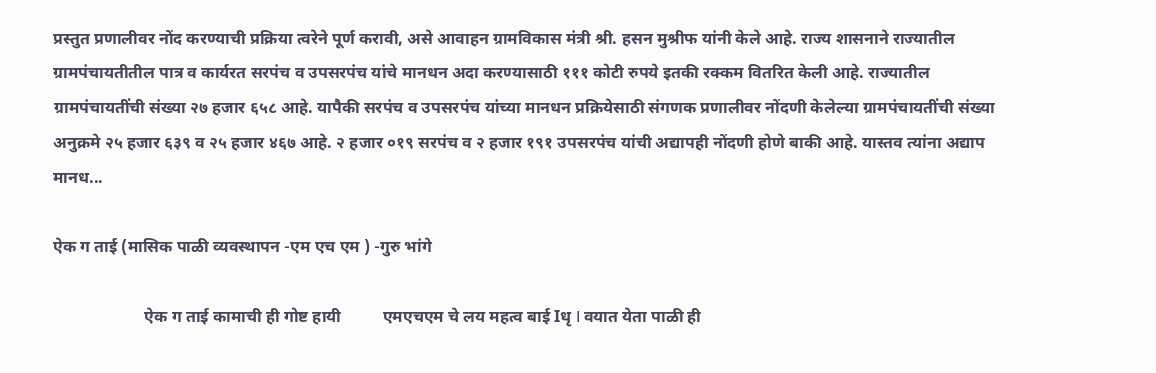प्रस्तुत प्रणालीवर नोंद करण्याची प्रक्रिया त्वरेने पूर्ण करावी, असे आवाहन ग्रामविकास मंत्री श्री. हसन मुश्रीफ यांनी केले आहे. राज्य शासनाने राज्यातील ग्रामपंचायतीतील पात्र व कार्यरत सरपंच व उपसरपंच यांचे मानधन अदा करण्यासाठी १११ कोटी रुपये इतकी रक्कम वितर‍ित केली आहे. राज्यातील ग्रामपंचायतींची संख्या २७ हजार ६५८ आहे. यापैकी सरपंच व उपसरपंच यांच्या मानधन प्रक्रियेसाठी संगणक प्रणालीवर नोंदणी केलेल्या ग्रामपंचायतींची संख्या अनुक्रमे २५ हजार ६३९ व २५ हजार ४६७ आहे. २ हजार ०१९ सरपंच व २ हजार १९१ उपसरपंच यांची अद्यापही नोंदणी होणे बाकी आहे. यास्तव त्यांना अद्याप मानध...

ऐक ग ताई (मासिक पाळी व्यवस्थापन -एम एच एम ) -गुरु भांगे

                      ऐक ग ताई कामाची ही गोष्ट हायी          एमएचएम चे लय महत्व बाई Iधृ I वयात येता पाळी ही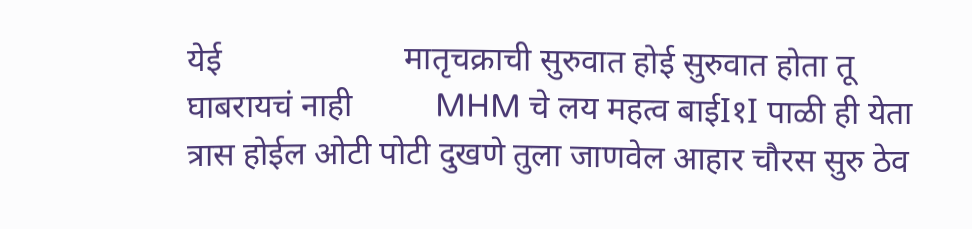येई                      मातृचक्राची सुरुवात होई सुरुवात होता तू घाबरायचं नाही          MHM चे लय महत्व बाईI१I पाळी ही येता त्रास होईल ओटी पोटी दुखणे तुला जाणवेल आहार चौरस सुरु ठेव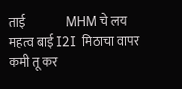ताई                MHM चे लय महत्व बाई I2I  मिठाचा वापर कमी तू कर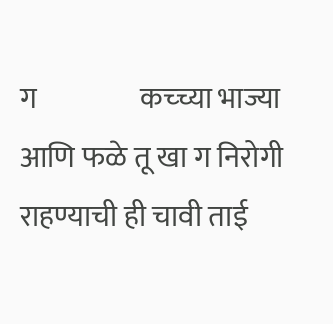ग                  कच्च्या भाज्या आणि फळे तू खा ग निरोगी राहण्याची ही चावी ताई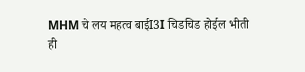MHM चे लय महत्व बाईI3I चिडचिड होईल भीती ही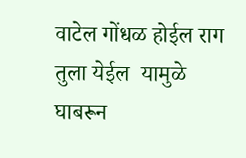वाटेल गोंधळ होईल राग तुला येईल  यामुळे घाबरून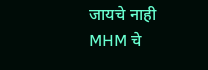जायचे नाही                  MHM चे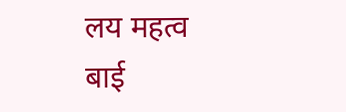लय महत्व बाई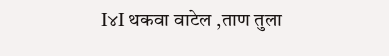I४I थकवा वाटेल ,ताण तुला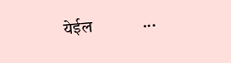येईल            ...